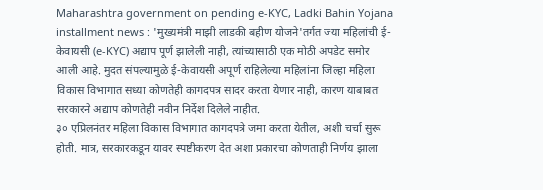Maharashtra government on pending e-KYC, Ladki Bahin Yojana installment news : 'मुख्यमंत्री माझी लाडकी बहीण योजने'तर्गत ज्या महिलांची ई-केवायसी (e-KYC) अद्याप पूर्ण झालेली नाही, त्यांच्यासाठी एक मोठी अपडेट समोर आली आहे. मुदत संपल्यामुळे ई-केवायसी अपूर्ण राहिलेल्या महिलांना जिल्हा महिला विकास विभागात सध्या कोणतेही कागदपत्र सादर करता येणार नाही, कारण याबाबत सरकारने अद्याप कोणतेही नवीन निर्देश दिलेले नाहीत.
३० एप्रिलनंतर महिला विकास विभागात कागदपत्रे जमा करता येतील, अशी चर्चा सुरू होती. मात्र, सरकारकडून यावर स्पष्टीकरण देत अशा प्रकारचा कोणताही निर्णय झाला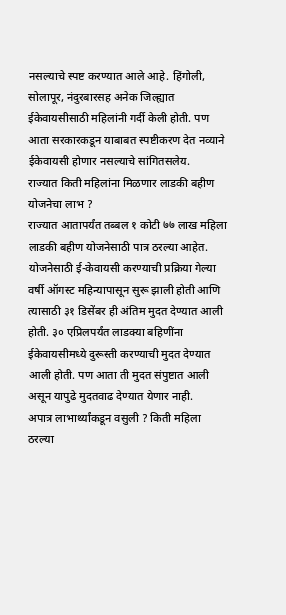नसल्याचे स्पष्ट करण्यात आले आहे. हिंगोली, सोलापूर, नंदुरबारसह अनेक जिल्ह्यात ईकेवायसीसाठी महिलांनी गर्दी केली होती. पण आता सरकारकडून याबाबत स्पष्टीकरण देत नव्याने ईकेवायसी होणार नसल्याचे सांगितसलेय.
राज्यात किती महिलांना मिळणार लाडकी बहीण योजनेचा लाभ ?
राज्यात आतापर्यंत तब्बल १ कोटी ७७ लाख महिला लाडकी बहीण योजनेसाठी पात्र ठरल्या आहेत. योजनेसाठी ई-केवायसी करण्याची प्रक्रिया गेल्या वर्षी ऑगस्ट महिन्यापासून सुरू झाली होती आणि त्यासाठी ३१ डिसेंबर ही अंतिम मुदत देण्यात आली होती. ३० एप्रिलपर्यंत लाडक्या बहिणींना ईकेवायसीमध्ये दुरूस्ती करण्याची मुदत देण्यात आली होती. पण आता ती मुदत संपुष्टात आली असून यापुढे मुदतवाढ देण्यात येणार नाही.
अपात्र लाभार्थ्यांकडून वसुली ? किती महिला ठरल्या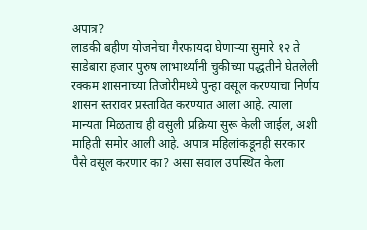अपात्र?
लाडकी बहीण योजनेचा गैरफायदा घेणाऱ्या सुमारे १२ ते साडेबारा हजार पुरुष लाभार्थ्यांनी चुकीच्या पद्धतीने घेतलेली रक्कम शासनाच्या तिजोरीमध्ये पुन्हा वसूल करण्याचा निर्णय शासन स्तरावर प्रस्तावित करण्यात आला आहे. त्याला मान्यता मिळताच ही वसुली प्रक्रिया सुरू केली जाईल, अशी माहिती समोर आली आहे. अपात्र महिलांकडूनही सरकार पैसे वसूल करणार का? असा सवाल उपस्थित केला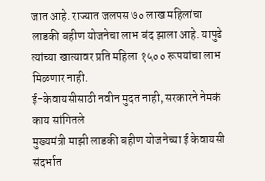जात आहे. राज्यात जलपस ७० लाख महिलांचा लाडकी बहीण योजनेचा लाभ बंद झाला आहे. यापुढे त्यांच्या खात्यावर प्रति महिला १५०० रूपयांचा लाभ मिळणार नाही.
ई-केवायसीसाठी नवीन मुदत नाही, सरकारने नेमकं काय सांगितले
मुख्यमंत्री माझी लाडकी बहीण योजनेच्या ई केवायसी संदर्भात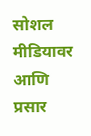सोशल मीडियावर आणि प्रसार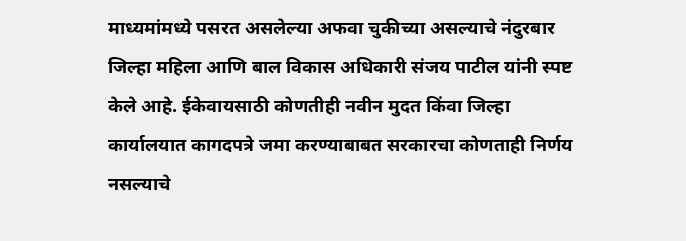माध्यमांमध्ये पसरत असलेल्या अफवा चुकीच्या असल्याचे नंदुरबार जिल्हा महिला आणि बाल विकास अधिकारी संजय पाटील यांनी स्पष्ट केले आहे. ईकेवायसाठी कोणतीही नवीन मुदत किंवा जिल्हा कार्यालयात कागदपत्रे जमा करण्याबाबत सरकारचा कोणताही निर्णय नसल्याचे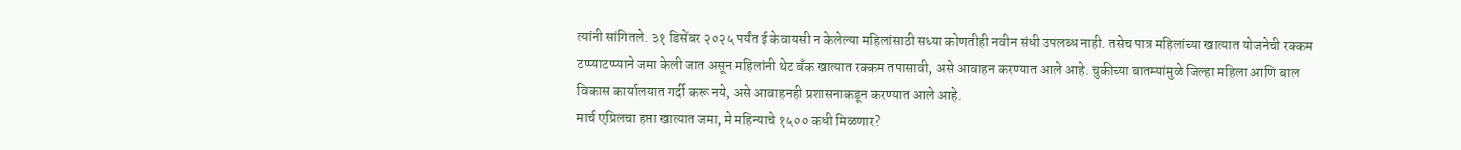त्यांनी सांगितले. ३१ डिसेंबर २०२५ पर्यंत ई केवायसी न केलेल्या महिलांसाठी सध्या कोणतीही नवीन संधी उपलब्ध नाही. तसेच पात्र महिलांच्या खात्यात योजनेची रक्कम टप्प्याटप्प्याने जमा केली जात असून महिलांनी थेट बँक खात्यात रक्कम तपासावी, असे आवाहन करण्यात आले आहे. चुकीच्या बातम्यांमुळे जिल्हा महिला आणि बाल विकास कार्यालयात गर्दी करू नये, असे आवाहनही प्रशासनाकडून करण्यात आले आहे.
मार्च एप्रिलचा हप्ता खात्यात जमा, मे महिन्याचे १५०० कधी मिळणार?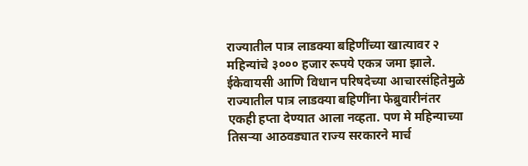राज्यातील पात्र लाडक्या बहिणींच्या खात्यावर २ महिन्यांचे ३००० हजार रूपये एकत्र जमा झाले. ईकेवायसी आणि विधान परिषदेच्या आचारसंहितेमुळे राज्यातील पात्र लाडक्या बहिणींना फेब्रुवारीनंतर एकही हप्ता देण्यात आला नव्हता. पण मे महिन्याच्या तिसऱ्या आठवड्यात राज्य सरकारने मार्च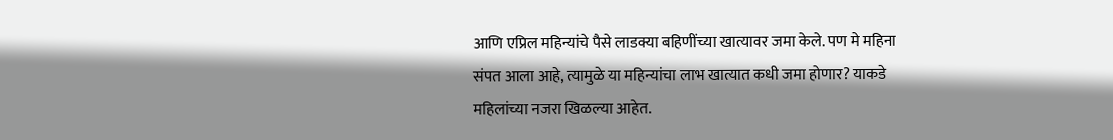आणि एप्रिल महिन्यांचे पैसे लाडक्या बहिणींच्या खात्यावर जमा केले. पण मे महिना संपत आला आहे, त्यामुळे या महिन्यांचा लाभ खात्यात कधी जमा होणार? याकडे महिलांच्या नजरा खिळल्या आहेत.